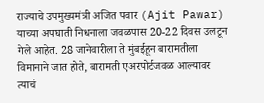राज्याचे उपमुख्यमंत्री अजित पवार (Ajit Pawar) याच्या अपघाती निधनाला जवळपास 20-22 दिवस उलटून गेले आहेत. 28 जानेवारीला ते मुंबईहून बारामतीला विमानाने जात होते, बारामती एअरपोर्टजवळ आल्यावर त्याचं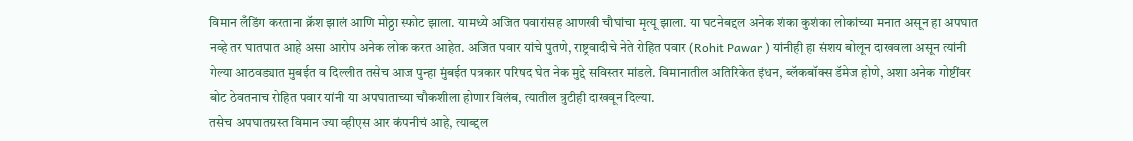विमान लँडिंग करताना क्रॅश झालं आणि मोठ्ठा स्फोट झाला. यामध्ये अजित पवारांसह आणखी चौघांचा मृत्यू झाला. या घटनेबद्दल अनेक शंका कुशंका लोकांच्या मनात असून हा अपघात नव्हे तर घातपात आहे असा आरोप अनेक लोक करत आहेत. अजित पवार यांचे पुतणे, राष्ट्रवादीचे नेते रोहित पवार (Rohit Pawar ) यांनीही हा संशय बोलून दाखवला असून त्यांनी गेल्या आठवड्यात मुबईत व दिल्लीत तसेच आज पुन्हा मुंबईत पत्रकार परिषद घेत नेक मुद्दे सविस्तर मांडले. विमानातील अतिरिकेत इंधन, ब्लॅकबॉक्स डॅमेज होणे, अशा अनेक गोष्टींवर बोट ठेवतनाच रोहित पवार यांनी या अपघाताच्या चौकशीला होणार विलंब, त्यातील त्रुटीही दाखवून दिल्या.
तसेच अपघातग्रस्त विमान ज्या व्हीएस आर कंपनीचं आहे, त्याब्द्दल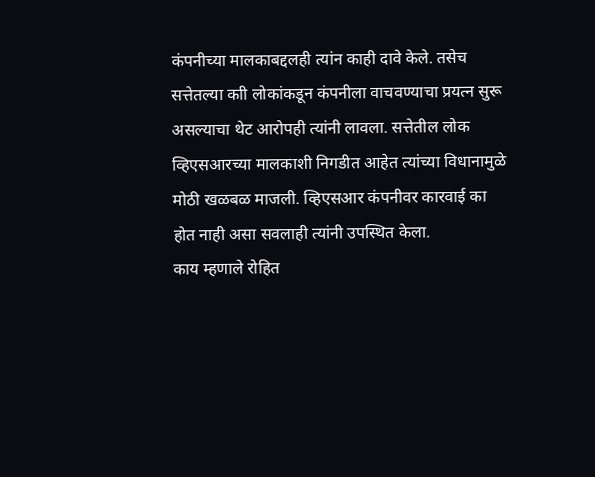कंपनीच्या मालकाबद्दलही त्यांन काही दावे केले. तसेच सत्तेतल्या काी लोकांकडून कंपनीला वाचवण्याचा प्रयत्न सुरू असल्याचा थेट आरोपही त्यांनी लावला. सत्तेतील लोक व्हिएसआरच्या मालकाशी निगडीत आहेत त्यांच्या विधानामुळे मोठी खळबळ माजली. व्हिएसआर कंपनीवर कारवाई का होत नाही असा सवलाही त्यांनी उपस्थित केला.
काय म्हणाले रोहित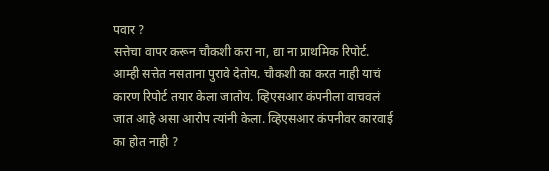पवार ?
सत्तेचा वापर करून चौकशी करा ना, द्या ना प्राथमिक रिपोर्ट. आम्ही सत्तेत नसताना पुरावे देतोय. चौकशी का करत नाही याचं कारण रिपोर्ट तयार केला जातोय. व्हिएसआर कंपनीला वाचवलं जात आहे असा आरोप त्यांनी केला. व्हिएसआर कंपनीवर कारवाई का होत नाही ?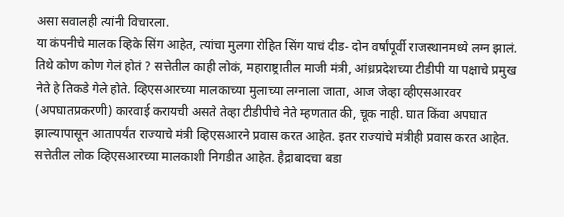असा सवालही त्यांनी विचारला.
या कंपनीचे मालक व्हिके सिंग आहेत, त्यांचा मुलगा रोहित सिंग याचं दीड- दोन वर्षांपूर्वी राजस्थानमध्ये लग्न झालं. तिथे कोण कोण गेलं होतं ? सत्तेतील काही लोकं, महाराष्ट्रातील माजी मंत्री, आंध्रप्रदेशच्या टीडीपी या पक्षाचे प्रमुख नेते हे तिकडे गेले होते. व्हिएसआरच्या मालकाच्या मुलाच्या लग्नाला जाता, आज जेव्हा व्हीएसआरवर (अपघातप्रकरणी) कारवाई करायची असते तेव्हा टीडीपीचे नेते म्हणतात की, चूक नाही. घात किंवा अपघात झाल्यापासून आतापर्यंत राज्याचे मंत्री व्हिएसआरने प्रवास करत आहेत. इतर राज्यांचे मंत्रीही प्रवास करत आहेत. सत्तेतील लोक व्हिएसआरच्या मालकाशी निगडीत आहेत. हैद्राबादचा बडा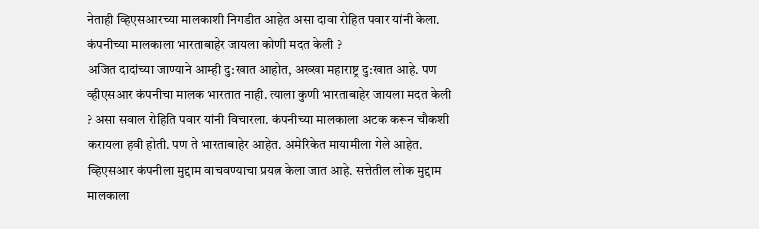नेताही व्हिएसआरच्या मालकाशी निगडीत आहेत असा दावा रोहित पवार यांनी केला.
कंपनीच्या मालकाला भारताबाहेर जायला कोणी मदत केली ?
अजित दादांच्या जाण्याने आम्ही दु:खात आहोत, अख्खा महाराष्ट्र दु:खात आहे. पण व्हीएसआर कंपनीचा मालक भारतात नाही. त्याला कुणी भारताबाहेर जायला मदत केली ? असा सवाल रोहिति पवार यांनी विचारला. कंपनीच्या मालकाला अटक करून चौकशी करायला हवी होती. पण ते भारताबाहेर आहेत. अमेरिकेत मायामीला गेले आहेत. व्हिएसआर कंपनीला मुद्दाम वाचवण्याचा प्रयत्न केला जात आहे. सत्तेतील लोक मुद्दाम मालकाला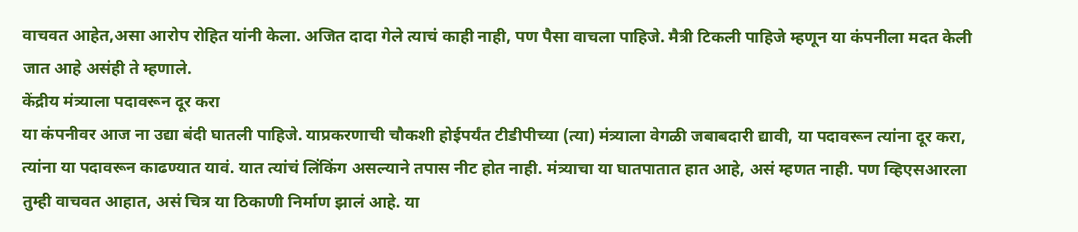वाचवत आहेत,असा आरोप रोहित यांनी केला. अजित दादा गेले त्याचं काही नाही, पण पैसा वाचला पाहिजे. मैत्री टिकली पाहिजे म्हणून या कंपनीला मदत केली जात आहे असंही ते म्हणाले.
केंद्रीय मंत्र्याला पदावरून दूर करा
या कंपनीवर आज ना उद्या बंदी घातली पाहिजे. याप्रकरणाची चौकशी होईपर्यंत टीडीपीच्या (त्या) मंत्र्याला वेगळी जबाबदारी द्यावी, या पदावरून त्यांना दूर करा, त्यांना या पदावरून काढण्यात यावं. यात त्यांचं लिंकिंग असल्याने तपास नीट होत नाही. मंत्र्याचा या घातपातात हात आहे, असं म्हणत नाही. पण व्हिएसआरला तुम्ही वाचवत आहात, असं चित्र या ठिकाणी निर्माण झालं आहे. या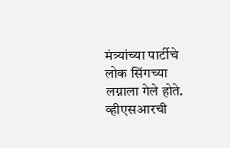मंत्र्यांच्या पार्टीचे लोक सिंगच्या लग्नाला गेले होते. व्हीएसआरची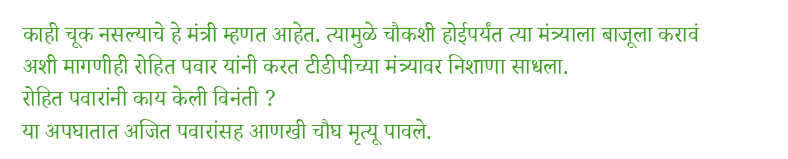काही चूक नसल्याचे हे मंत्री म्हणत आहेत. त्यामुळे चौकशी होईपर्यंत त्या मंत्र्याला बाजूला करावं अशी मागणीही रोहित पवार यांनी करत टीडीपीच्या मंत्र्यावर निशाणा साधला.
रोहित पवारांनी काय केली विनंती ?
या अपघातात अजित पवारांसह आणखी चौघ मृत्यू पावले.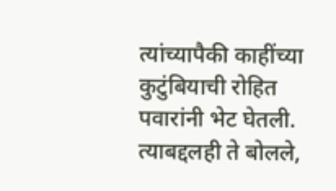त्यांच्यापैकी काहींच्या कुटुंबियाची रोहित पवारांनी भेट घेतली. त्याबद्दलही ते बोलले,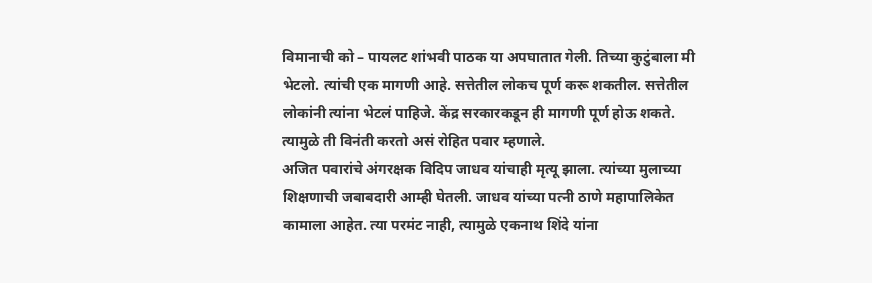विमानाची को – पायलट शांभवी पाठक या अपघातात गेली. तिच्या कुटुंबाला मी भेटलो. त्यांची एक मागणी आहे. सत्तेतील लोकच पूर्ण करू शकतील. सत्तेतील लोकांनी त्यांना भेटलं पाहिजे. केंद्र सरकारकडून ही मागणी पूर्ण होऊ शकते. त्यामुळे ती विनंती करतो असं रोहित पवार म्हणाले.
अजित पवारांचे अंगरक्षक विदिप जाधव यांचाही मृत्यू झाला. त्यांच्या मुलाच्या शिक्षणाची जबाबदारी आम्ही घेतली. जाधव यांच्या पत्नी ठाणे महापालिकेत कामाला आहेत. त्या परमंट नाही, त्यामुळे एकनाथ शिंदे यांना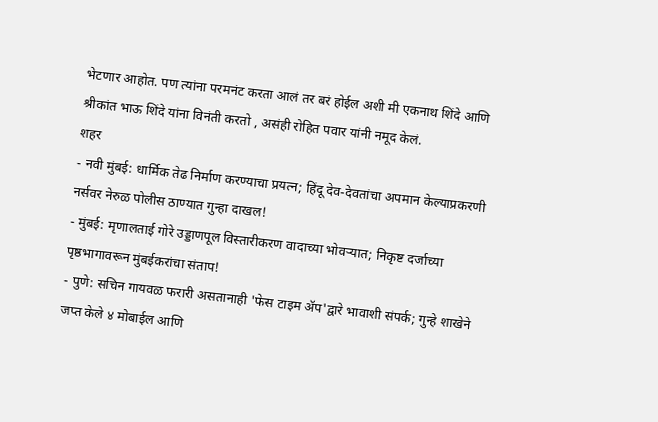भेटणार आहोत. पण त्यांना परमनंट करता आलं तर बरं होईल अशी मी एकनाथ शिंदे आणि श्रीकांत भाऊ शिंदे यांना विनंती करतो , असंही रोहित पवार यांनी नमूद केलं.
शहर
- नवी मुंबई: धार्मिक तेढ निर्माण करण्याचा प्रयत्न; हिंदू देव-देवतांचा अपमान केल्याप्रकरणी नर्सवर नेरुळ पोलीस ठाण्यात गुन्हा दाखल!
- मुंबई: मृणालताई गोरे उड्डाणपूल विस्तारीकरण वादाच्या भोवऱ्यात; निकृष्ट दर्जाच्या पृष्ठभागावरून मुंबईकरांचा संताप!
- पुणे: सचिन गायवळ फरारी असतानाही 'फेस टाइम ॲप'द्वारे भावाशी संपर्क; गुन्हे शाखेने जप्त केले ४ मोबाईल आणि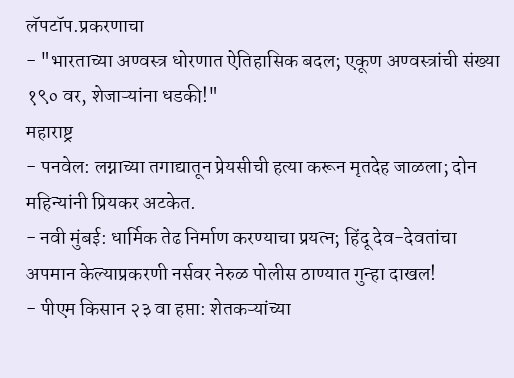लॅपटॉप.प्रकरणाचा
- "भारताच्या अण्वस्त्र धोरणात ऐतिहासिक बदल; एकूण अण्वस्त्रांची संख्या १९० वर, शेजाऱ्यांना धडकी!"
महाराष्ट्र
- पनवेल: लग्नाच्या तगाद्यातून प्रेयसीची हत्या करून मृतदेह जाळला; दोन महिन्यांनी प्रियकर अटकेत.
- नवी मुंबई: धार्मिक तेढ निर्माण करण्याचा प्रयत्न; हिंदू देव-देवतांचा अपमान केल्याप्रकरणी नर्सवर नेरुळ पोलीस ठाण्यात गुन्हा दाखल!
- पीएम किसान २३ वा हप्ता: शेतकऱ्यांच्या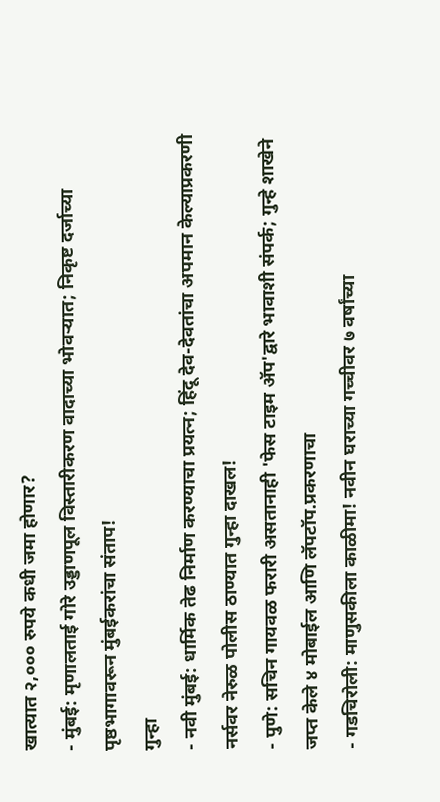खात्यात २,००० रुपये कधी जमा होणार?
- मुंबई: मृणालताई गोरे उड्डाणपूल विस्तारीकरण वादाच्या भोवऱ्यात; निकृष्ट दर्जाच्या पृष्ठभागावरून मुंबईकरांचा संताप!
गुन्हा
- नवी मुंबई: धार्मिक तेढ निर्माण करण्याचा प्रयत्न; हिंदू देव-देवतांचा अपमान केल्याप्रकरणी नर्सवर नेरुळ पोलीस ठाण्यात गुन्हा दाखल!
- पुणे: सचिन गायवळ फरारी असतानाही 'फेस टाइम ॲप'द्वारे भावाशी संपर्क; गुन्हे शाखेने जप्त केले ४ मोबाईल आणि लॅपटॉप.प्रकरणाचा
- गडचिरोली: माणुसकीला काळीमा! नवीन घराच्या गच्चीवर ७ वर्षांच्या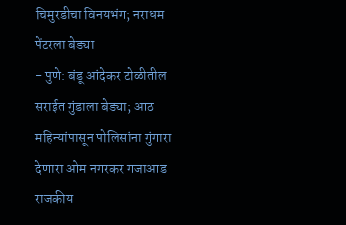चिमुरडीचा विनयभंग; नराधम पेंटरला बेड्या
- पुणे: बंडू आंदेकर टोळीतील सराईत गुंडाला बेड्या; आठ महिन्यांपासून पोलिसांना गुंगारा देणारा ओम नगरकर गजाआड
राजकीय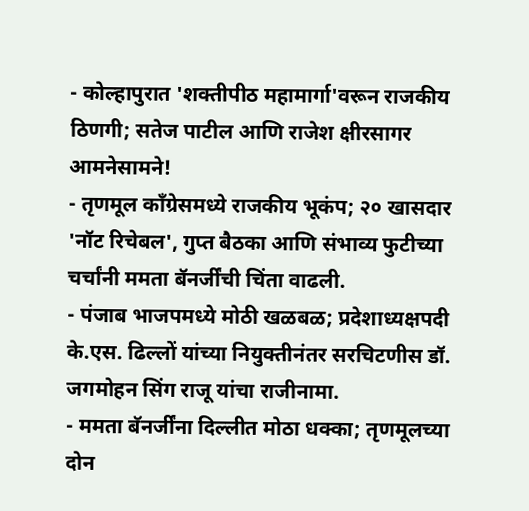- कोल्हापुरात 'शक्तीपीठ महामार्गा'वरून राजकीय ठिणगी; सतेज पाटील आणि राजेश क्षीरसागर आमनेसामने!
- तृणमूल काँग्रेसमध्ये राजकीय भूकंप; २० खासदार 'नॉट रिचेबल', गुप्त बैठका आणि संभाव्य फुटीच्या चर्चांनी ममता बॅनर्जींची चिंता वाढली.
- पंजाब भाजपमध्ये मोठी खळबळ; प्रदेशाध्यक्षपदी के.एस. ढिल्लों यांच्या नियुक्तीनंतर सरचिटणीस डॉ. जगमोहन सिंग राजू यांचा राजीनामा.
- ममता बॅनर्जींना दिल्लीत मोठा धक्का; तृणमूलच्या दोन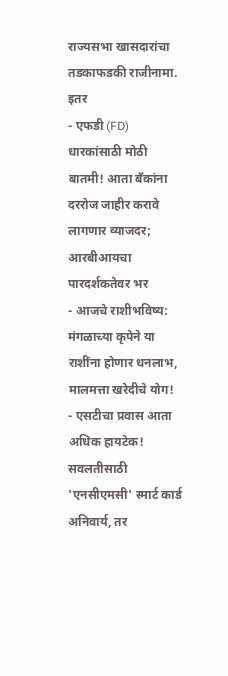राज्यसभा खासदारांचा तडकाफडकी राजीनामा.
इतर
- एफडी (FD) धारकांसाठी मोठी बातमी! आता बँकांना दररोज जाहीर करावे लागणार व्याजदर; आरबीआयचा पारदर्शकतेवर भर
- आजचे राशीभविष्य: मंगळाच्या कृपेने या राशींना होणार धनलाभ, मालमत्ता खरेदीचे योग!
- एसटीचा प्रवास आता अधिक हायटेक! सवलतीसाठी 'एनसीएमसी' स्मार्ट कार्ड अनिवार्य, तर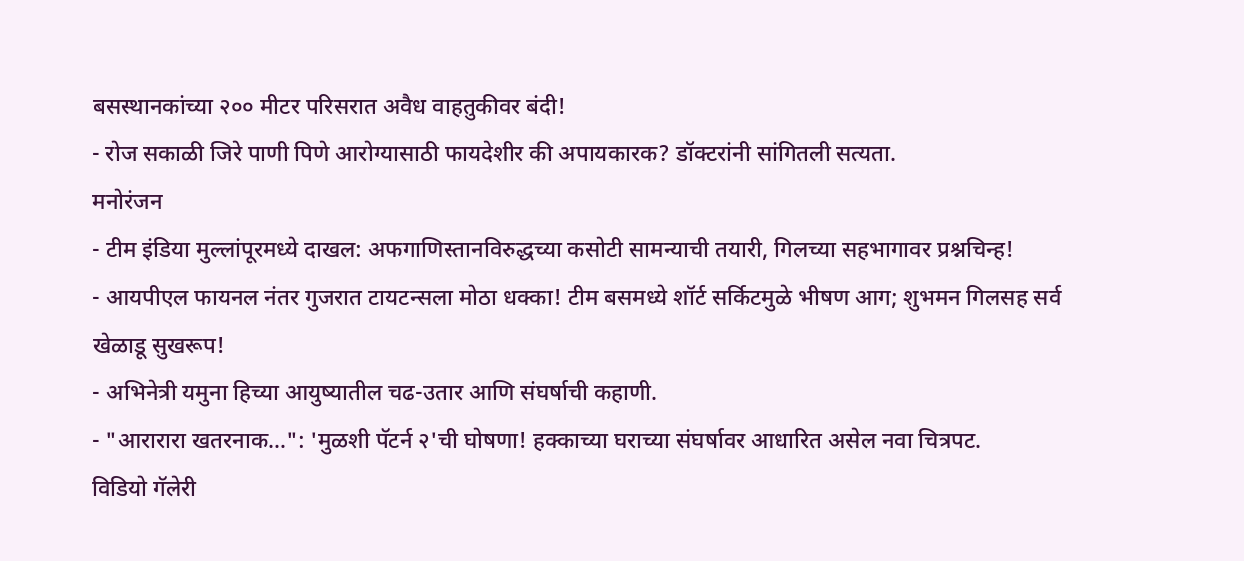बसस्थानकांच्या २०० मीटर परिसरात अवैध वाहतुकीवर बंदी!
- रोज सकाळी जिरे पाणी पिणे आरोग्यासाठी फायदेशीर की अपायकारक? डॉक्टरांनी सांगितली सत्यता.
मनोरंजन
- टीम इंडिया मुल्लांपूरमध्ये दाखल: अफगाणिस्तानविरुद्धच्या कसोटी सामन्याची तयारी, गिलच्या सहभागावर प्रश्नचिन्ह!
- आयपीएल फायनल नंतर गुजरात टायटन्सला मोठा धक्का! टीम बसमध्ये शॉर्ट सर्किटमुळे भीषण आग; शुभमन गिलसह सर्व खेळाडू सुखरूप!
- अभिनेत्री यमुना हिच्या आयुष्यातील चढ-उतार आणि संघर्षाची कहाणी.
- "आरारारा खतरनाक…": 'मुळशी पॅटर्न २'ची घोषणा! हक्काच्या घराच्या संघर्षावर आधारित असेल नवा चित्रपट.
विडियो गॅलेरी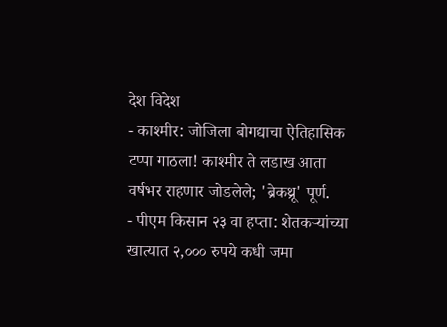देश विदेश
- काश्मीर: जोजिला बोगद्याचा ऐतिहासिक टप्पा गाठला! काश्मीर ते लडाख आता वर्षभर राहणार जोडलेले; 'ब्रेकथ्रू' पूर्ण.
- पीएम किसान २३ वा हप्ता: शेतकऱ्यांच्या खात्यात २,००० रुपये कधी जमा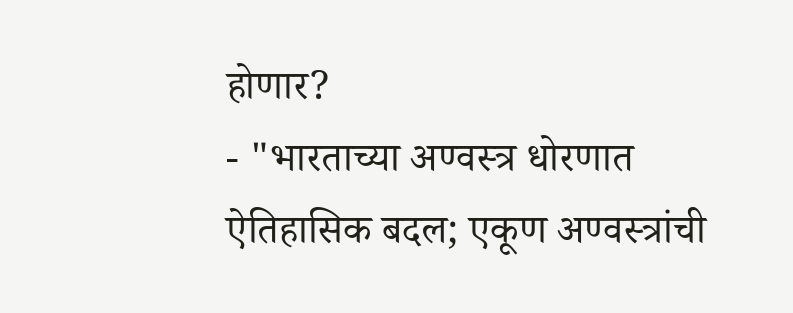होणार?
- "भारताच्या अण्वस्त्र धोरणात ऐतिहासिक बदल; एकूण अण्वस्त्रांची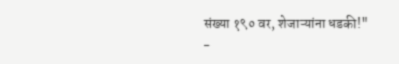संख्या १९० वर, शेजाऱ्यांना धडकी!"
-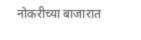नोकरीच्या बाजारात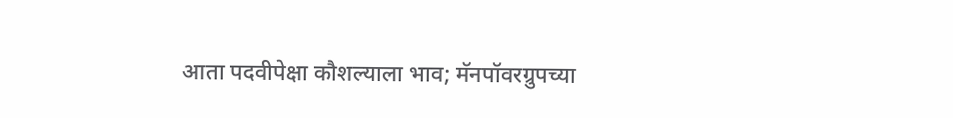आता पदवीपेक्षा कौशल्याला भाव; मॅनपॉवरग्रुपच्या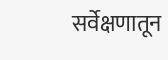सर्वेक्षणातून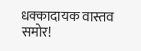धक्कादायक वास्तव समोर!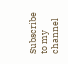Subscribe to my channel